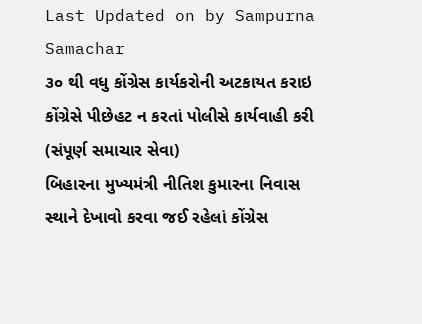Last Updated on by Sampurna Samachar
૩૦ થી વધુ કોંગ્રેસ કાર્યકરોની અટકાયત કરાઇ
કોંગ્રેસે પીછેહટ ન કરતાં પોલીસે કાર્યવાહી કરી
(સંપૂર્ણ સમાચાર સેવા)
બિહારના મુખ્યમંત્રી નીતિશ કુમારના નિવાસ સ્થાને દેખાવો કરવા જઈ રહેલાં કોંગ્રેસ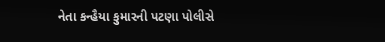નેતા કન્હૈયા કુમારની પટણા પોલીસે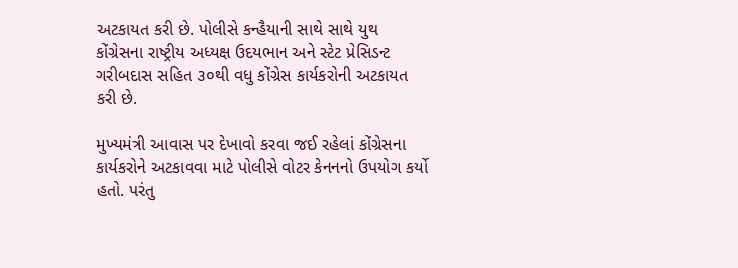અટકાયત કરી છે. પોલીસે કન્હૈયાની સાથે સાથે યુથ કોંગ્રેસના રાષ્ટ્રીય અધ્યક્ષ ઉદયભાન અને સ્ટેટ પ્રેસિડન્ટ ગરીબદાસ સહિત ૩૦થી વધુ કોંગ્રેસ કાર્યકરોની અટકાયત કરી છે.

મુખ્યમંત્રી આવાસ પર દેખાવો કરવા જઈ રહેલાં કોંગ્રેસના કાર્યકરોને અટકાવવા માટે પોલીસે વોટર કેનનનો ઉપયોગ કર્યો હતો. પરંતુ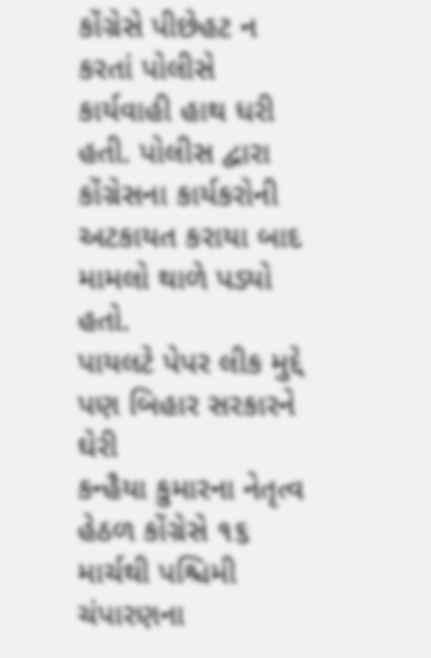કોંગ્રેસે પીછેહટ ન કરતાં પોલીસે કાર્યવાહી હાથ ધરી હતી. પોલીસ દ્વારા કોંગ્રેસના કાર્યકરોની અટકાયત કરાયા બાદ મામલો થાળે પડ્યો હતો.
પાયલટે પેપર લીક મુદ્દે પણ બિહાર સરકારને ઘેરી
કન્હૈયા કુમારના નેતૃત્વ હેઠળ કોંગ્રેસે ૧૬ માર્ચથી પશ્ચિમી ચંપારણના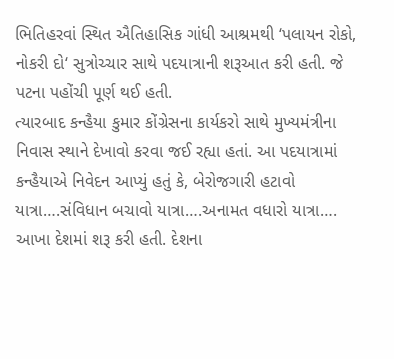ભિતિહરવાં સ્થિત ઐતિહાસિક ગાંધી આશ્રમથી ‘પલાયન રોકો, નોકરી દો‘ સુત્રોચ્ચાર સાથે પદયાત્રાની શરૂઆત કરી હતી. જે પટના પહોંચી પૂર્ણ થઈ હતી.
ત્યારબાદ કન્હૈયા કુમાર કોંગ્રેસના કાર્યકરો સાથે મુખ્યમંત્રીના નિવાસ સ્થાને દેખાવો કરવા જઈ રહ્યા હતાં. આ પદયાત્રામાં કન્હૈયાએ નિવેદન આપ્યું હતું કે, બેરોજગારી હટાવો યાત્રા….સંવિધાન બચાવો યાત્રા….અનામત વધારો યાત્રા…. આખા દેશમાં શરૂ કરી હતી. દેશના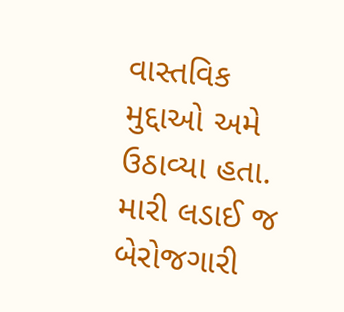વાસ્તવિક મુદ્દાઓ અમે ઉઠાવ્યા હતા. મારી લડાઈ જ બેરોજગારી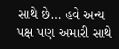સાથે છે… હવે અન્ય પક્ષ પણ અમારી સાથે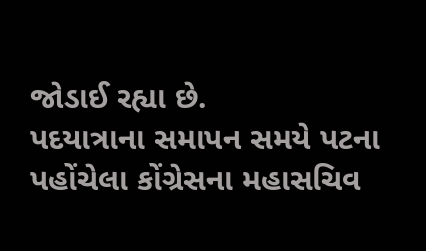જોડાઈ રહ્યા છે.
પદયાત્રાના સમાપન સમયે પટના પહોંચેલા કોંગ્રેસના મહાસચિવ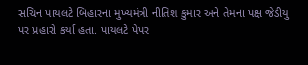સચિન પાયલટે બિહારના મુખ્યમંત્રી નીતિશ કુમાર અને તેમના પક્ષ જેડીયુ પર પ્રહારો કર્યા હતા. પાયલટે પેપર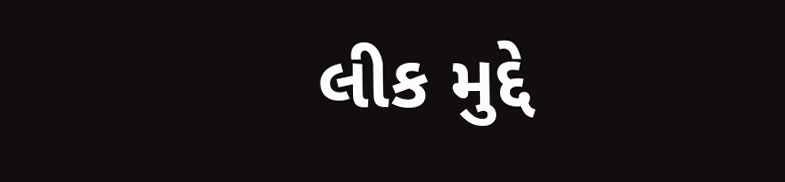લીક મુદ્દે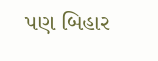પણ બિહાર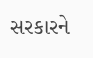સરકારને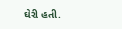ઘેરી હતી.